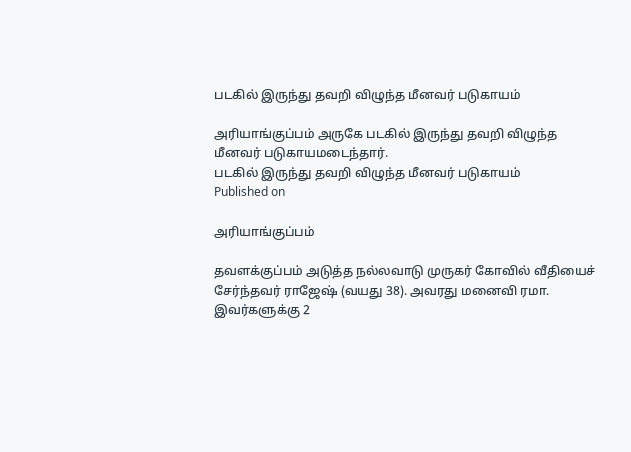படகில் இருந்து தவறி விழுந்த மீனவர் படுகாயம்

அரியாங்குப்பம் அருகே படகில் இருந்து தவறி விழுந்த மீனவர் படுகாயமடைந்தார்.
படகில் இருந்து தவறி விழுந்த மீனவர் படுகாயம்
Published on

அரியாங்குப்பம்

தவளக்குப்பம் அடுத்த நல்லவாடு முருகர் கோவில் வீதியைச் சேர்ந்தவர் ராஜேஷ் (வயது 38). அவரது மனைவி ரமா. இவர்களுக்கு 2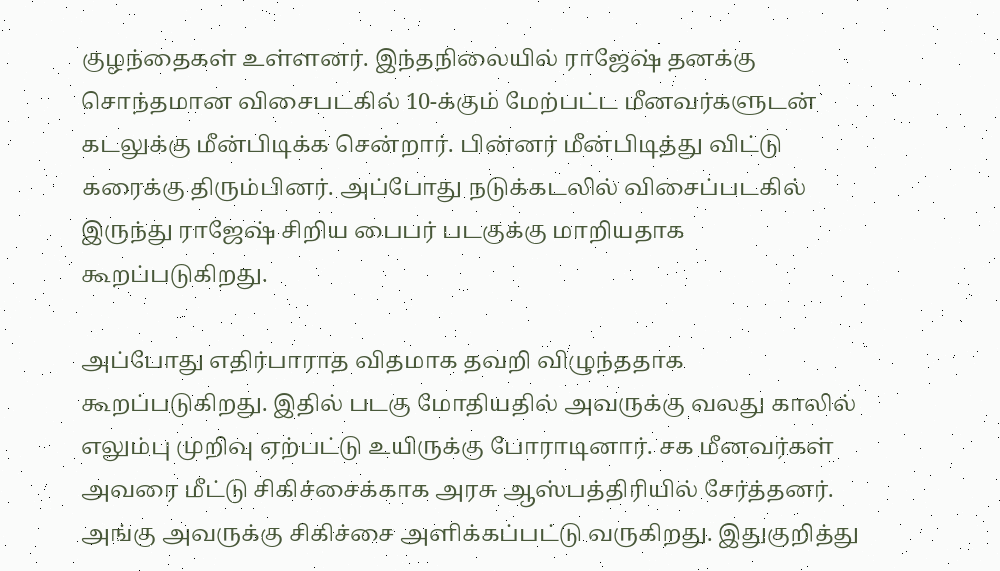குழந்தைகள் உள்ளனர். இந்தநிலையில் ராஜேஷ் தனக்கு சொந்தமான விசைபடகில் 10-க்கும் மேற்பட்ட மீனவர்களுடன் கடலுக்கு மீன்பிடிக்க சென்றார். பின்னர் மீன்பிடித்து விட்டு கரைக்கு திரும்பினர். அப்போது நடுக்கடலில் விசைப்படகில் இருந்து ராஜேஷ் சிறிய பைபர் படகுக்கு மாறியதாக கூறப்படுகிறது.

அப்போது எதிர்பாராத விதமாக தவறி விழுந்ததாக கூறப்படுகிறது. இதில் படகு மோதியதில் அவருக்கு வலது காலில் எலும்பு முறிவு ஏற்பட்டு உயிருக்கு போராடினார். சக மீனவர்கள் அவரை மீட்டு சிகிச்சைக்காக அரசு ஆஸ்பத்திரியில் சேர்த்தனர். அங்கு அவருக்கு சிகிச்சை அளிக்கப்பட்டு வருகிறது. இதுகுறித்து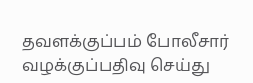தவளக்குப்பம் போலீசார் வழக்குப்பதிவு செய்து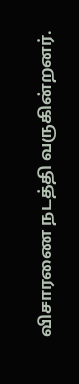விசாரணை நடத்தி வருகின்றனர்.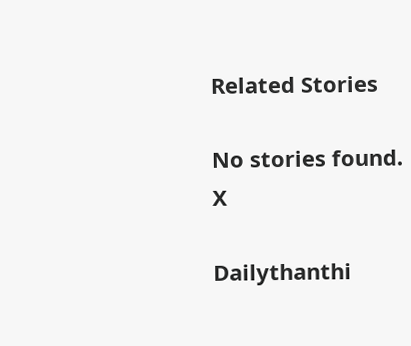Related Stories

No stories found.
X

Dailythanthi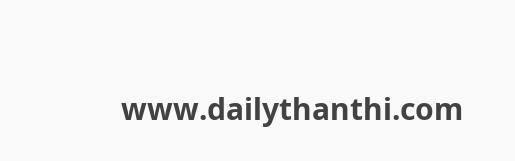www.dailythanthi.com